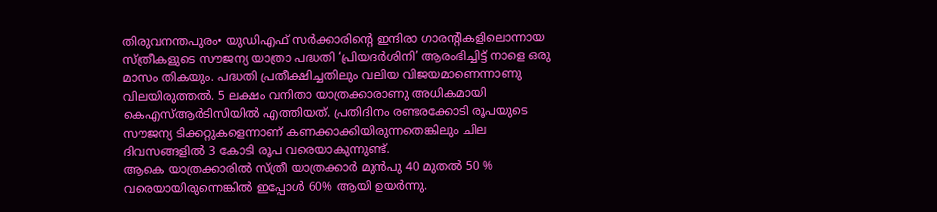തിരുവനന്തപുരം• യുഡിഎഫ് സർക്കാരിൻ്റെ ഇന്ദിരാ ഗാരൻ്റികളിലൊന്നായ സ്ത്രീകളുടെ സൗജന്യ യാത്രാ പദ്ധതി ‘പ്രിയദർശിനി’ ആരംഭിച്ചിട്ട് നാളെ ഒരു മാസം തികയും. പദ്ധതി പ്രതീക്ഷിച്ചതിലും വലിയ വിജയമാണെന്നാണു വിലയിരുത്തൽ. 5 ലക്ഷം വനിതാ യാത്രക്കാരാണു അധികമായി കെഎസ്ആർടിസിയിൽ എത്തിയത്. പ്രതിദിനം രണ്ടരക്കോടി രൂപയുടെ സൗജന്യ ടിക്കറ്റുകളെന്നാണ് കണക്കാക്കിയിരുന്നതെങ്കിലും ചില ദിവസങ്ങളിൽ 3 കോടി രൂപ വരെയാകുന്നുണ്ട്.
ആകെ യാത്രക്കാരിൽ സ്ത്രീ യാത്രക്കാർ മുൻപു 40 മുതൽ 50 % വരെയായിരുന്നെങ്കിൽ ഇപ്പോൾ 60% ആയി ഉയർന്നു.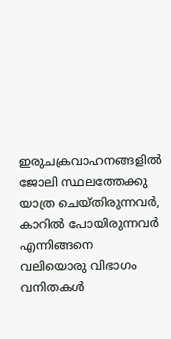ഇരുചക്രവാഹനങ്ങളിൽ ജോലി സ്ഥലത്തേക്കു യാത്ര ചെയ്തിരുന്നവർ, കാറിൽ പോയിരുന്നവർ എന്നിങ്ങനെ വലിയൊരു വിഭാഗം വനിതകൾ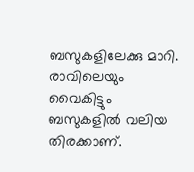ബസുകളിലേക്കു മാറി. രാവിലെയും വൈകിട്ടും ബസുകളിൽ വലിയ തിരക്കാണ്.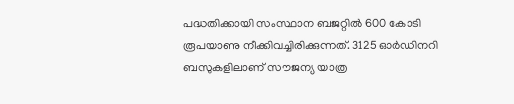പദ്ധതിക്കായി സംസ്ഥാന ബജറ്റിൽ 600 കോടി രൂപയാണു നീക്കിവച്ചിരിക്കുന്നത്. 3125 ഓർഡിനറി ബസുകളിലാണ് സൗജന്യ യാത്ര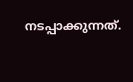നടപ്പാക്കുന്നത്.